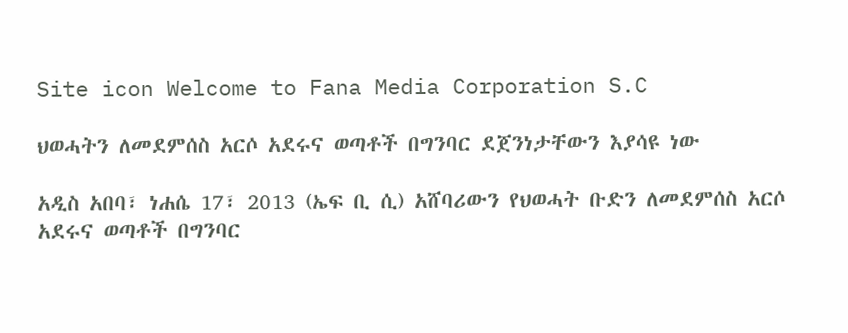Site icon Welcome to Fana Media Corporation S.C

ህወሓትን ለመደምሰስ አርሶ አደሩና ወጣቶች በግንባር ደጀንነታቸውን እያሳዩ ነው

አዲስ አበባ፣ ነሐሴ 17፣ 2013 (ኤፍ ቢ ሲ) አሸባሪውን የህወሓት ቡድን ለመደምሰስ አርሶ አደሩና ወጣቶች በግንባር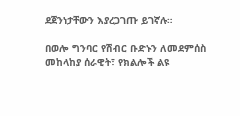ደጀንነታቸውን እያረጋገጡ ይገኛሉ።

በወሎ ግንባር የሽብር ቡድኑን ለመደምሰስ መከላከያ ሰራዊት፣ የክልሎች ልዩ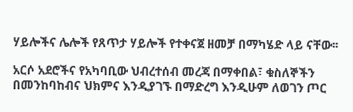ሃይሎችና ሌሎች የጸጥታ ሃይሎች የተቀናጀ ዘመቻ በማካሄድ ላይ ናቸው፡፡

አርሶ አደሮችና የአካባቢው ህብረተሰብ መረጃ በማቀበል፣ ቁስለኞችን በመንከባከብና ህክምና እንዲያገኙ በማድረግ እንዲሁም ለወገን ጦር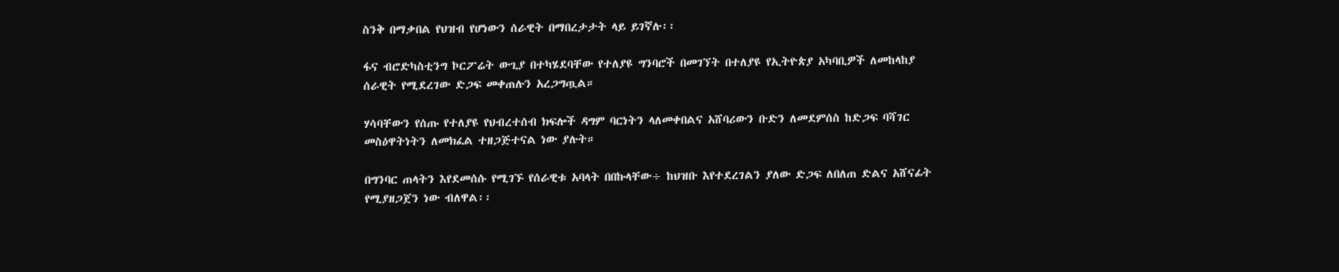ስንቅ በማቃበል የህዝብ የሆነውን ሰራዊት በማበረታታት ላይ ይገኛሉ፡፡

ፋና ብሮድካስቲንግ ኮርፖሬት ውጊያ በተካሄደባቸው የተለያዩ ግንባሮች በመገኘት በተለያዩ የኢትዮጵያ አካባቢዎች ለመከላከያ ሰራዊት የሚደረገው ድጋፍ መቀጠሉን አረጋግጧል።

ሃሳባቸውን የሰጡ የተለያዩ የህብረተሰብ ክፍሎች ዳግም ባርነትን ላለመቀበልና አሸባሪውን ቡድን ለመደምሰስ ከድጋፍ ባሻገር መስዕዋትነትን ለመክፈል ተዘጋጅተናል ነው ያሉት።

በግንባር ጠላትን እየደመሰሱ የሚገኙ የሰራዊቱ አባላት በበኩላቸው÷ ከህዝቡ እየተደረገልን ያለው ድጋፍ ለበለጠ ድልና አሸናፊት የሚያዘጋጀን ነው ብለዋል፡፡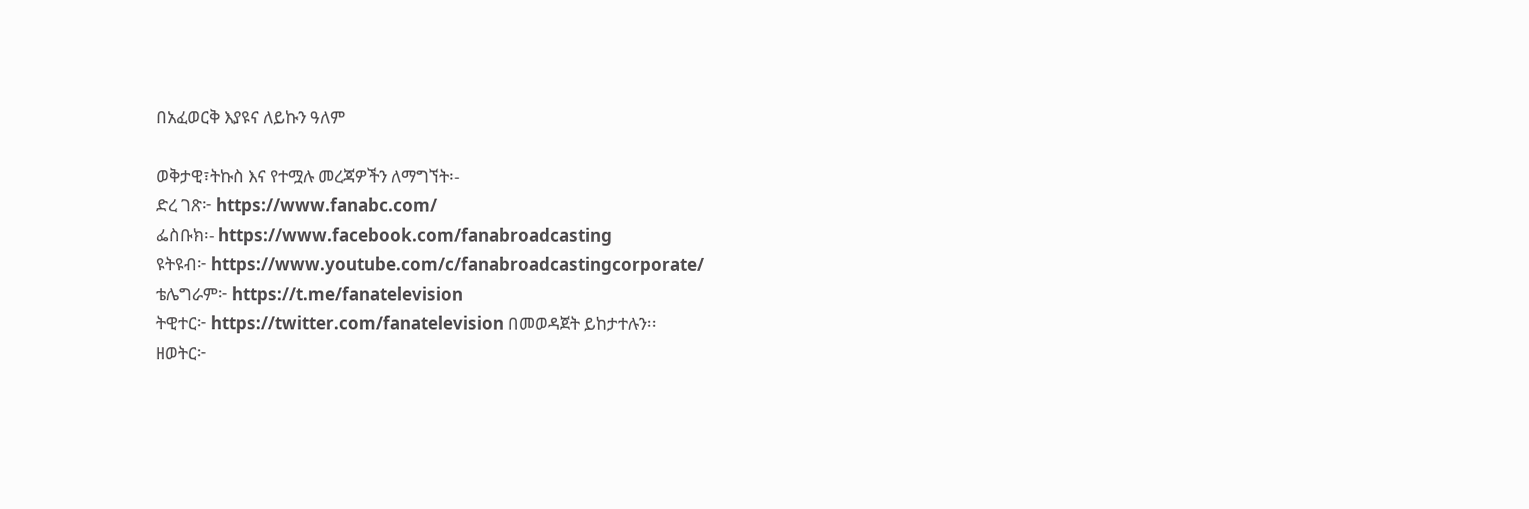በአፈወርቅ እያዩና ለይኩን ዓለም

ወቅታዊ፣ትኩስ እና የተሟሉ መረጃዎችን ለማግኘት፡-
ድረ ገጽ፦ https://www.fanabc.com/
ፌስቡክ፡- https://www.facebook.com/fanabroadcasting
ዩትዩብ፦ https://www.youtube.com/c/fanabroadcastingcorporate/
ቴሌግራም፦ https://t.me/fanatelevision
ትዊተር፦ https://twitter.com/fanatelevision በመወዳጀት ይከታተሉን፡፡
ዘወትር፦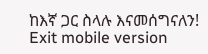ከእኛ ጋር ስላሉ እናመሰግናለን!
Exit mobile version